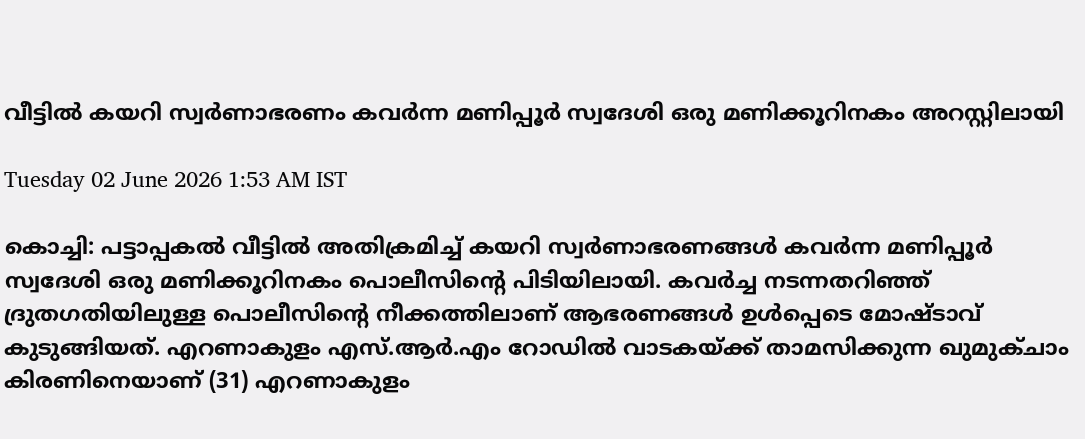വീട്ടിൽ കയറി സ്വർണാഭരണം കവർന്ന മണിപ്പൂർ സ്വദേശി ഒരു മണിക്കൂറിനകം അറസ്റ്റിലായി

Tuesday 02 June 2026 1:53 AM IST

കൊച്ചി: പട്ടാപ്പകൽ വീട്ടിൽ അതിക്രമിച്ച് കയറി സ്വർണാഭരണങ്ങൾ കവർന്ന മണിപ്പൂർ സ്വദേശി ഒരു മണിക്കൂറിനകം പൊലീസിന്റെ പിടിയിലായി. കവർച്ച നടന്നതറിഞ്ഞ് ദ്രുതഗതിയിലുള്ള പൊലീസിന്റെ നീക്കത്തിലാണ് ആഭരണങ്ങൾ ഉൾപ്പെടെ മോഷ്ടാവ് കുടുങ്ങിയത്. എറണാകുളം എസ്.ആർ.എം റോഡിൽ വാടകയ്ക്ക് താമസിക്കുന്ന ഖുമുക്ചാം കിരണിനെയാണ് (31) എറണാകുളം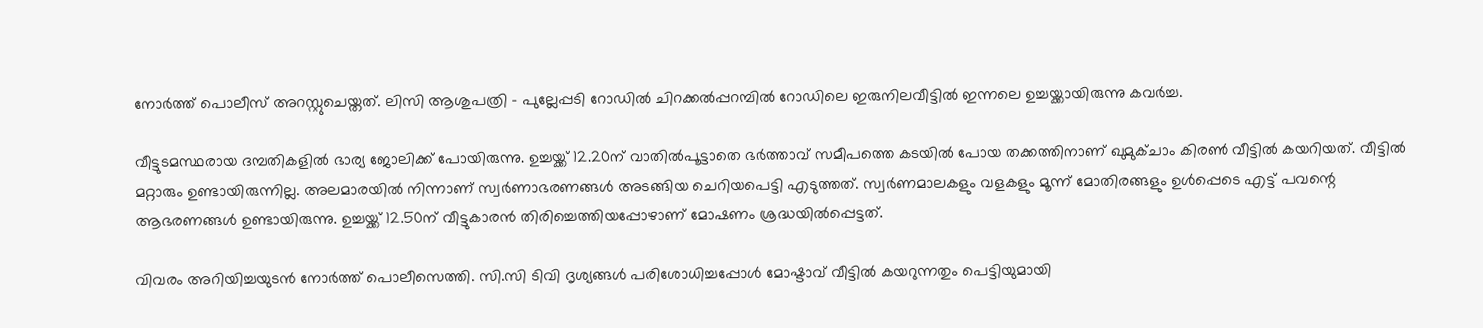നോർത്ത് പൊലീസ് അറസ്റ്റുചെയ്തത്. ലിസി ആശുപത്രി - പുല്ലേപ്പടി റോഡിൽ ചിറക്കൽപ്പറമ്പിൽ റോഡിലെ ഇരുനിലവീട്ടിൽ ഇന്നലെ ഉച്ചയ്ക്കായിരുന്നു കവർച്ച.

വീട്ടുടമസ്ഥരായ ദമ്പതികളിൽ ഭാര്യ ജോലിക്ക് പോയിരുന്നു. ഉച്ചയ്ക്ക് 12.20ന് വാതിൽപൂട്ടാതെ ഭർത്താവ് സമീപത്തെ കടയിൽ പോയ തക്കത്തിനാണ് ഖുമുക്ചാം കിരൺ വീട്ടിൽ കയറിയത്. വീട്ടിൽ മറ്റാരും ഉണ്ടായിരുന്നില്ല. അലമാരയിൽ നിന്നാണ് സ്വർണാഭരണങ്ങൾ അടങ്ങിയ ചെറിയപെട്ടി എടുത്തത്. സ്വർണമാലകളും വളകളും മൂന്ന് മോതിരങ്ങളും ഉൾപ്പെടെ എട്ട് പവന്റെ ആഭരണങ്ങൾ ഉണ്ടായിരുന്നു. ഉച്ചയ്ക്ക് 12.50ന് വീട്ടുകാരൻ തിരിച്ചെത്തിയപ്പോഴാണ് മോഷണം ശ്രദ്ധയിൽപ്പെട്ടത്.

വിവരം അറിയിച്ചയുടൻ നോർത്ത് പൊലീസെത്തി. സി.സി ടിവി ദൃശ്യങ്ങൾ പരിശോധിച്ചപ്പോൾ മോഷ്ടാവ് വീട്ടിൽ കയറുന്നതും പെട്ടിയുമായി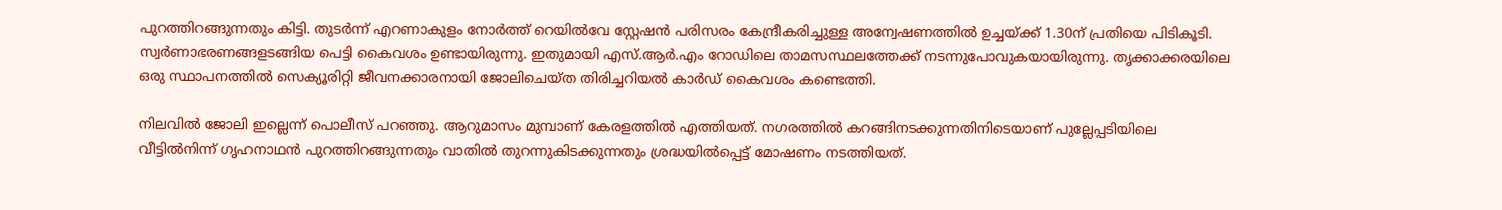പുറത്തിറങ്ങുന്നതും കിട്ടി. തുടർന്ന് എറണാകുളം നോർത്ത് റെയിൽവേ സ്റ്റേഷൻ പരിസരം കേന്ദ്രീകരിച്ചുള്ള അന്വേഷണത്തിൽ ഉച്ചയ്ക്ക് 1.30ന് പ്രതിയെ പിടികൂടി. സ്വർണാഭരണങ്ങളടങ്ങിയ പെട്ടി കൈവശം ഉണ്ടായിരുന്നു. ഇതുമായി എസ്.ആർ.എം റോഡിലെ താമസസ്ഥലത്തേക്ക് നടന്നുപോവുകയായിരുന്നു. തൃക്കാക്കരയിലെ ഒരു സ്ഥാപനത്തിൽ സെക്യൂരിറ്റി ജീവനക്കാരനായി ജോലിചെയ്ത തിരിച്ചറിയൽ കാ‌ർഡ് കൈവശം കണ്ടെത്തി.

നിലവിൽ ജോലി ഇല്ലെന്ന് പൊലീസ് പറഞ്ഞു. ആറുമാസം മുമ്പാണ് കേരളത്തിൽ എത്തിയത്. നഗരത്തിൽ കറങ്ങിനടക്കുന്നതിനിടെയാണ് പുല്ലേപ്പടിയിലെ വീട്ടിൽനിന്ന് ഗൃഹനാഥൻ പുറത്തിറങ്ങുന്നതും വാതിൽ തുറന്നുകിടക്കുന്നതും ശ്രദ്ധയിൽപ്പെട്ട് മോഷണം നടത്തിയത്.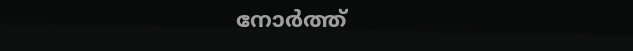നോർത്ത്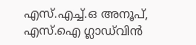എസ്.എച്ച്.ഒ അനൂപ്, എസ്.ഐ ഗ്ലാഡ്‌വിൻ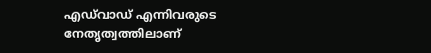എഡ്‌വാ‌ഡ് എന്നിവരുടെ നേതൃത്വത്തിലാണ്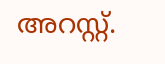അറസ്റ്റ്.